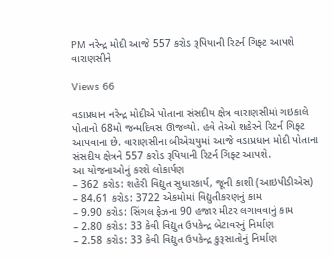PM નરેન્દ્ર મોદી આજે 557 કરોડ રૂપિયાની રિટર્ન ગિફ્ટ આપશે વારાણસીને

Views 66

વડાપ્રધાન નરેન્દ્ર મોદીએ પોતાના સંસદીય ક્ષેત્ર વારાણસીમાં ગઇકાલે પોતાનો 68મો જન્મદિવસ ઊજવ્યો. હવે તેઓ શહેરને રિટર્ન ગિફ્ટ આપવાના છે. વારાણસીના બીએચયુમાં આજે વડાપ્રધાન મોદી પોતાના સંસદીય ક્ષેત્રને 557 કરોડ રૂપિયાની રિટર્ન ગિફ્ટ આપશે.
આ યોજનાઓનું કરશે લોકાર્પણ
– 362 કરોડ: શહેરી વિદ્યુત સુધારકાર્ય, જૂની કાશી (આઇપીડીએસ)
– 84.61 કરોડ: 3722 એકમોમાં વિદ્યુતીકરણનું કામ
– 9.90 કરોડ: સિંગલ ફેઝના 90 હજાર મીટર લગાવવાનું કામ
– 2.80 કરોડ: 33 કેવી વિદ્યુત ઉપકેન્દ્ર બેટાવરનું નિર્માણ
– 2.58 કરોડ: 33 કેવી વિદ્યુત ઉપકેન્દ્ર કુરૂસાતોનું નિર્માણ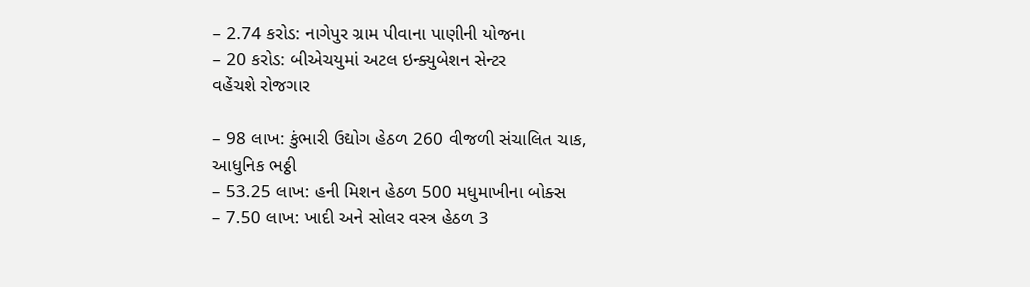– 2.74 કરોડ: નાગેપુર ગ્રામ પીવાના પાણીની યોજના
– 20 કરોડ: બીએચયુમાં અટલ ઇન્ક્યુબેશન સેન્ટર
વહેંચશે રોજગાર

– 98 લાખ: કુંભારી ઉદ્યોગ હેઠળ 260 વીજળી સંચાલિત ચાક, આધુનિક ભઠ્ઠી
– 53.25 લાખ: હની મિશન હેઠળ 500 મધુમાખીના બોક્સ
– 7.50 લાખ: ખાદી અને સોલર વસ્ત્ર હેઠળ 3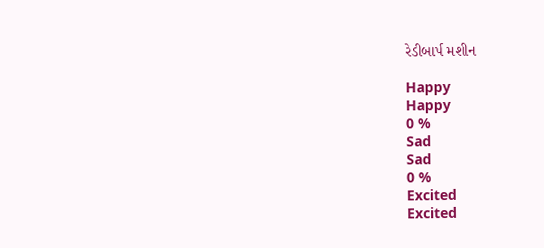રેડીબાર્પ મશીન

Happy
Happy
0 %
Sad
Sad
0 %
Excited
Excited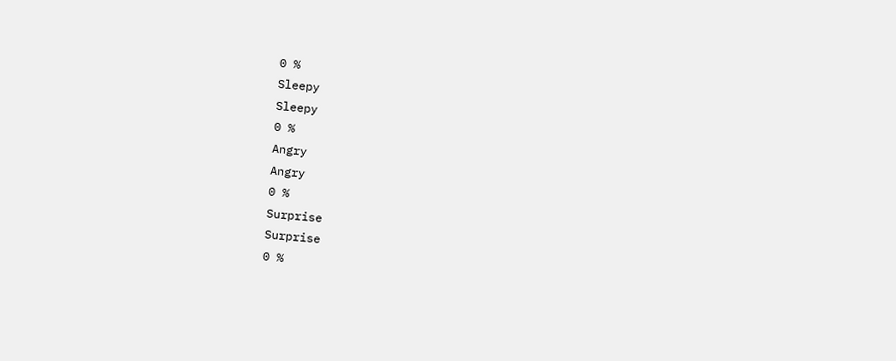0 %
Sleepy
Sleepy
0 %
Angry
Angry
0 %
Surprise
Surprise
0 %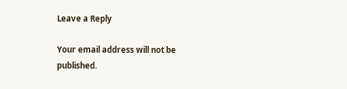Leave a Reply

Your email address will not be published.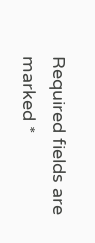Required fields are marked *